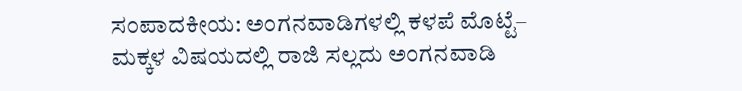ಸಂಪಾದಕೀಯ: ಅಂಗನವಾಡಿಗಳಲ್ಲಿ ಕಳಪೆ ಮೊಟ್ಟೆ– ಮಕ್ಕಳ ವಿಷಯದಲ್ಲಿ ರಾಜಿ ಸಲ್ಲದು ಅಂಗನವಾಡಿ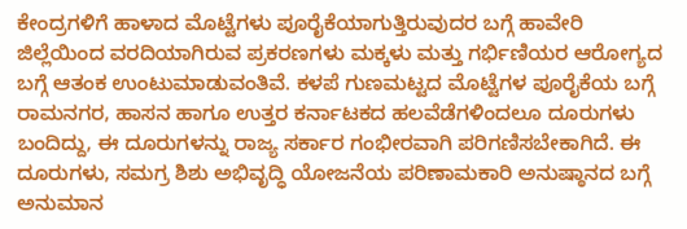ಕೇಂದ್ರಗಳಿಗೆ ಹಾಳಾದ ಮೊಟ್ಟೆಗಳು ಪೂರೈಕೆಯಾಗುತ್ತಿರುವುದರ ಬಗ್ಗೆ ಹಾವೇರಿ ಜಿಲ್ಲೆಯಿಂದ ವರದಿಯಾಗಿರುವ ಪ್ರಕರಣಗಳು ಮಕ್ಕಳು ಮತ್ತು ಗರ್ಭಿಣಿಯರ ಆರೋಗ್ಯದ ಬಗ್ಗೆ ಆತಂಕ ಉಂಟುಮಾಡುವಂತಿವೆ. ಕಳಪೆ ಗುಣಮಟ್ಟದ ಮೊಟ್ಟೆಗಳ ಪೂರೈಕೆಯ ಬಗ್ಗೆ ರಾಮನಗರ, ಹಾಸನ ಹಾಗೂ ಉತ್ತರ ಕರ್ನಾಟಕದ ಹಲವೆಡೆಗಳಿಂದಲೂ ದೂರುಗಳು ಬಂದಿದ್ದು, ಈ ದೂರುಗಳನ್ನು ರಾಜ್ಯ ಸರ್ಕಾರ ಗಂಭೀರವಾಗಿ ಪರಿಗಣಿಸಬೇಕಾಗಿದೆ. ಈ ದೂರುಗಳು, ಸಮಗ್ರ ಶಿಶು ಅಭಿವೃದ್ಧಿ ಯೋಜನೆಯ ಪರಿಣಾಮಕಾರಿ ಅನುಷ್ಠಾನದ ಬಗ್ಗೆ ಅನುಮಾನ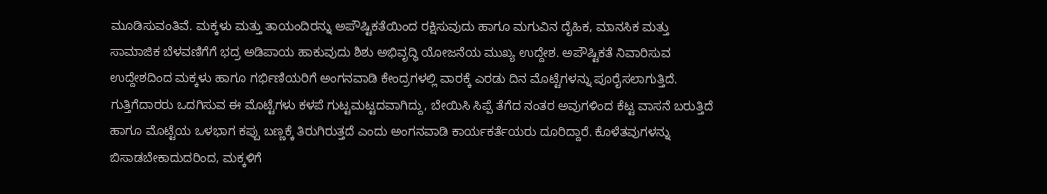ಮೂಡಿಸುವಂತಿವೆ. ಮಕ್ಕಳು ಮತ್ತು ತಾಯಂದಿರನ್ನು ಅಪೌಷ್ಟಿಕತೆಯಿಂದ ರಕ್ಷಿಸುವುದು ಹಾಗೂ ಮಗುವಿನ ದೈಹಿಕ, ಮಾನಸಿಕ ಮತ್ತು ಸಾಮಾಜಿಕ ಬೆಳವಣಿಗೆಗೆ ಭದ್ರ ಅಡಿಪಾಯ ಹಾಕುವುದು ಶಿಶು ಅಭಿವೃದ್ಧಿ ಯೋಜನೆಯ ಮುಖ್ಯ ಉದ್ದೇಶ. ಅಪೌಷ್ಟಿಕತೆ ನಿವಾರಿಸುವ ಉದ್ದೇಶದಿಂದ ಮಕ್ಕಳು ಹಾಗೂ ಗರ್ಭಿಣಿಯರಿಗೆ ಅಂಗನವಾಡಿ ಕೇಂದ್ರಗಳಲ್ಲಿ ವಾರಕ್ಕೆ ಎರಡು ದಿನ ಮೊಟ್ಟೆಗಳನ್ನು ಪೂರೈಸಲಾಗುತ್ತಿದೆ. ಗುತ್ತಿಗೆದಾರರು ಒದಗಿಸುವ ಈ ಮೊಟ್ಟೆಗಳು ಕಳಪೆ ಗುಟ್ಟಮಟ್ಟದವಾಗಿದ್ದು, ಬೇಯಿಸಿ ಸಿಪ್ಪೆ ತೆಗೆದ ನಂತರ ಅವುಗಳಿಂದ ಕೆಟ್ಟ ವಾಸನೆ ಬರುತ್ತಿದೆ ಹಾಗೂ ಮೊಟ್ಟೆಯ ಒಳಭಾಗ ಕಪ್ಪು ಬಣ್ಣಕ್ಕೆ ತಿರುಗಿರುತ್ತದೆ ಎಂದು ಅಂಗನವಾಡಿ ಕಾರ್ಯಕರ್ತೆಯರು ದೂರಿದ್ದಾರೆ. ಕೊಳೆತವುಗಳನ್ನು ಬಿಸಾಡಬೇಕಾದುದರಿಂದ, ಮಕ್ಕಳಿಗೆ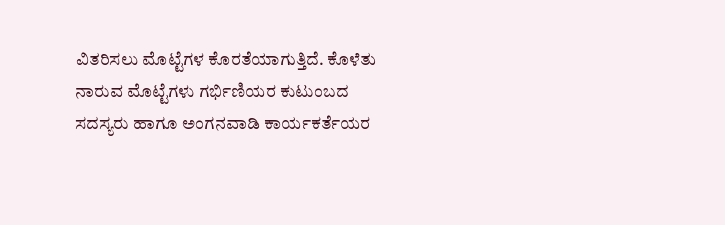ವಿತರಿಸಲು ಮೊಟ್ಟೆಗಳ ಕೊರತೆಯಾಗುತ್ತಿದೆ. ಕೊಳೆತು ನಾರುವ ಮೊಟ್ಟೆಗಳು ಗರ್ಭಿಣಿಯರ ಕುಟುಂಬದ ಸದಸ್ಯರು ಹಾಗೂ ಅಂಗನವಾಡಿ ಕಾರ್ಯಕರ್ತೆಯರ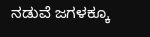ನಡುವೆ ಜಗಳಕ್ಕೂ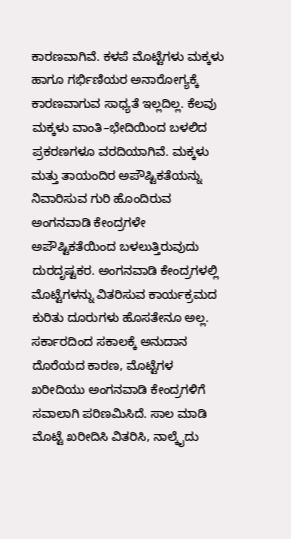ಕಾರಣವಾಗಿವೆ. ಕಳಪೆ ಮೊಟ್ಟೆಗಳು ಮಕ್ಕಳು ಹಾಗೂ ಗರ್ಭಿಣಿಯರ ಅನಾರೋಗ್ಯಕ್ಕೆ ಕಾರಣವಾಗುವ ಸಾಧ್ಯತೆ ಇಲ್ಲದಿಲ್ಲ. ಕೆಲವು ಮಕ್ಕಳು ವಾಂತಿ–ಭೇದಿಯಿಂದ ಬಳಲಿದ ಪ್ರಕರಣಗಳೂ ವರದಿಯಾಗಿವೆ. ಮಕ್ಕಳು ಮತ್ತು ತಾಯಂದಿರ ಅಪೌಷ್ಟಿಕತೆಯನ್ನು ನಿವಾರಿಸುವ ಗುರಿ ಹೊಂದಿರುವ ಅಂಗನವಾಡಿ ಕೇಂದ್ರಗಳೇ ಅಪೌಷ್ಟಿಕತೆಯಿಂದ ಬಳಲುತ್ತಿರುವುದು ದುರದೃಷ್ಟಕರ. ಅಂಗನವಾಡಿ ಕೇಂದ್ರಗಳಲ್ಲಿ ಮೊಟ್ಟೆಗಳನ್ನು ವಿತರಿಸುವ ಕಾರ್ಯಕ್ರಮದ ಕುರಿತು ದೂರುಗಳು ಹೊಸತೇನೂ ಅಲ್ಲ. ಸರ್ಕಾರದಿಂದ ಸಕಾಲಕ್ಕೆ ಅನುದಾನ ದೊರೆಯದ ಕಾರಣ, ಮೊಟ್ಟೆಗಳ ಖರೀದಿಯು ಅಂಗನವಾಡಿ ಕೇಂದ್ರಗಳಿಗೆ ಸವಾಲಾಗಿ ಪರಿಣಮಿಸಿದೆ. ಸಾಲ ಮಾಡಿ ಮೊಟ್ಟೆ ಖರೀದಿಸಿ ವಿತರಿಸಿ, ನಾಲ್ಕೈದು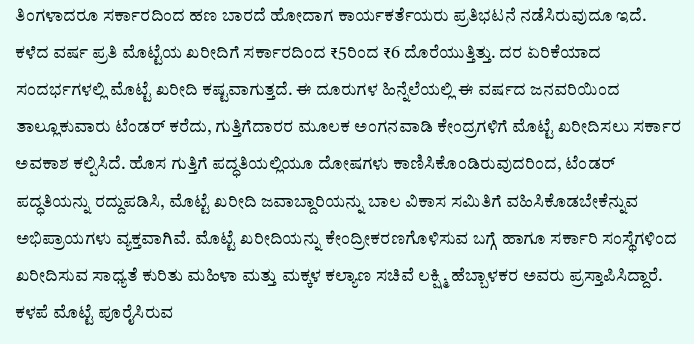ತಿಂಗಳಾದರೂ ಸರ್ಕಾರದಿಂದ ಹಣ ಬಾರದೆ ಹೋದಾಗ ಕಾರ್ಯಕರ್ತೆಯರು ಪ್ರತಿಭಟನೆ ನಡೆಸಿರುವುದೂ ಇದೆ. ಕಳೆದ ವರ್ಷ ಪ್ರತಿ ಮೊಟ್ಟೆಯ ಖರೀದಿಗೆ ಸರ್ಕಾರದಿಂದ ₹5ರಿಂದ ₹6 ದೊರೆಯುತ್ತಿತ್ತು. ದರ ಏರಿಕೆಯಾದ ಸಂದರ್ಭಗಳಲ್ಲಿ ಮೊಟ್ಟೆ ಖರೀದಿ ಕಷ್ಟವಾಗುತ್ತದೆ. ಈ ದೂರುಗಳ ಹಿನ್ನೆಲೆಯಲ್ಲಿ ಈ ವರ್ಷದ ಜನವರಿಯಿಂದ ತಾಲ್ಲೂಕುವಾರು ಟೆಂಡರ್‌ ಕರೆದು, ಗುತ್ತಿಗೆದಾರರ ಮೂಲಕ ಅಂಗನವಾಡಿ ಕೇಂದ್ರಗಳಿಗೆ ಮೊಟ್ಟೆ ಖರೀದಿಸಲು ಸರ್ಕಾರ ಅವಕಾಶ ಕಲ್ಪಿಸಿದೆ. ಹೊಸ ಗುತ್ತಿಗೆ ಪದ್ಧತಿಯಲ್ಲಿಯೂ ದೋಷಗಳು ಕಾಣಿಸಿಕೊಂಡಿರುವುದರಿಂದ, ಟೆಂಡರ್‌ ಪದ್ಧತಿಯನ್ನು ರದ್ದುಪಡಿಸಿ, ಮೊಟ್ಟೆ ಖರೀದಿ ಜವಾಬ್ದಾರಿಯನ್ನು ಬಾಲ ವಿಕಾಸ ಸಮಿತಿಗೆ ವಹಿಸಿಕೊಡಬೇಕೆನ್ನುವ ಅಭಿಪ್ರಾಯಗಳು ವ್ಯಕ್ತವಾಗಿವೆ. ಮೊಟ್ಟೆ ಖರೀದಿಯನ್ನು ಕೇಂದ್ರೀಕರಣಗೊಳಿಸುವ ಬಗ್ಗೆ ಹಾಗೂ ಸರ್ಕಾರಿ ಸಂಸ್ಥೆಗಳಿಂದ ಖರೀದಿಸುವ ಸಾಧ್ಯತೆ ಕುರಿತು ಮಹಿಳಾ ಮತ್ತು ಮಕ್ಕಳ ಕಲ್ಯಾಣ ಸಚಿವೆ ಲಕ್ಷ್ಮಿ ಹೆಬ್ಬಾಳಕರ ಅವರು ಪ್ರಸ್ತಾಪಿಸಿದ್ದಾರೆ. ಕಳಪೆ ಮೊಟ್ಟೆ ಪೂರೈಸಿರುವ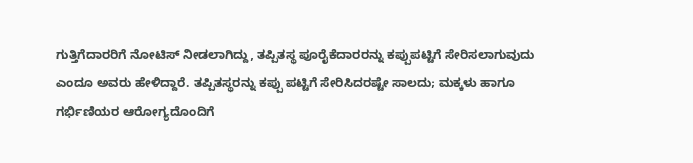ಗುತ್ತಿಗೆದಾರರಿಗೆ ನೋಟಿಸ್‌ ನೀಡಲಾಗಿದ್ದು, ತಪ್ಪಿತಸ್ಥ ಪೂರೈಕೆದಾರರನ್ನು ಕಪ್ಪುಪಟ್ಟಿಗೆ ಸೇರಿಸಲಾಗುವುದು ಎಂದೂ ಅವರು ಹೇಳಿದ್ದಾರೆ. ತಪ್ಪಿತಸ್ಥರನ್ನು ಕಪ್ಪು ಪಟ್ಟಿಗೆ ಸೇರಿಸಿದರಷ್ಟೇ ಸಾಲದು; ಮಕ್ಕಳು ಹಾಗೂ ಗರ್ಭಿಣಿಯರ ಆರೋಗ್ಯದೊಂದಿಗೆ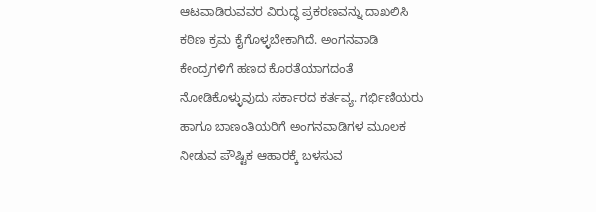ಆಟವಾಡಿರುವವರ ವಿರುದ್ಧ ಪ್ರಕರಣವನ್ನು ದಾಖಲಿಸಿ ಕಠಿಣ ಕ್ರಮ ಕೈಗೊಳ್ಳಬೇಕಾಗಿದೆ. ಅಂಗನವಾಡಿ ಕೇಂದ್ರಗಳಿಗೆ ಹಣದ ಕೊರತೆಯಾಗದಂತೆ ನೋಡಿಕೊಳ್ಳುವುದು ಸರ್ಕಾರದ ಕರ್ತವ್ಯ. ಗರ್ಭಿಣಿಯರು ಹಾಗೂ ಬಾಣಂತಿಯರಿಗೆ ಅಂಗನವಾಡಿಗಳ ಮೂಲಕ ನೀಡುವ ಪೌಷ್ಟಿಕ ಆಹಾರಕ್ಕೆ ಬಳಸುವ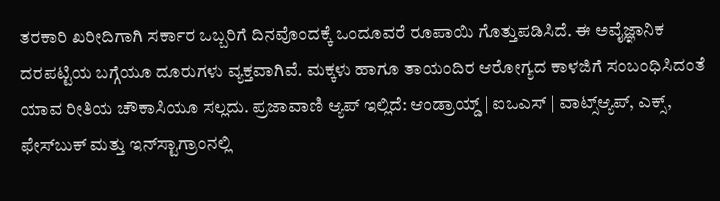ತರಕಾರಿ ಖರೀದಿಗಾಗಿ ಸರ್ಕಾರ ಒಬ್ಬರಿಗೆ ದಿನವೊಂದಕ್ಕೆ ಒಂದೂವರೆ ರೂಪಾಯಿ ಗೊತ್ತುಪಡಿಸಿದೆ. ಈ ಅವೈಜ್ಞಾನಿಕ ದರಪಟ್ಟಿಯ ಬಗ್ಗೆಯೂ ದೂರುಗಳು ವ್ಯಕ್ತವಾಗಿವೆ. ಮಕ್ಕಳು ಹಾಗೂ ತಾಯಂದಿರ ಆರೋಗ್ಯದ ಕಾಳಜಿಗೆ ಸಂಬಂಧಿಸಿದಂತೆ ಯಾವ ರೀತಿಯ ಚೌಕಾಸಿಯೂ ಸಲ್ಲದು. ಪ್ರಜಾವಾಣಿ ಆ್ಯಪ್ ಇಲ್ಲಿದೆ: ಆಂಡ್ರಾಯ್ಡ್ | ಐಒಎಸ್ | ವಾಟ್ಸ್ಆ್ಯಪ್, ಎಕ್ಸ್, ಫೇಸ್‌ಬುಕ್ ಮತ್ತು ಇನ್‌ಸ್ಟಾಗ್ರಾಂನಲ್ಲಿ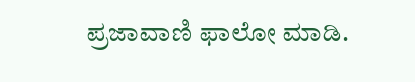ಪ್ರಜಾವಾಣಿ ಫಾಲೋ ಮಾಡಿ.